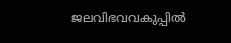ജലവിഭവവകുപ്പില്‍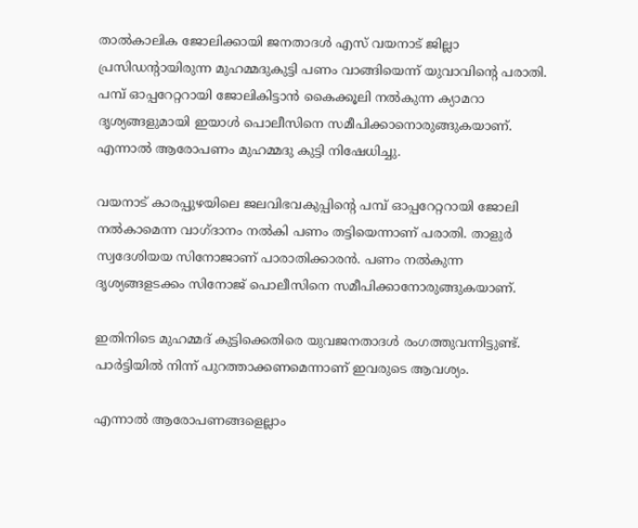താല്‍കാലിക ജോലിക്കായി ജനതാദള്‍ എസ് വയനാട് ജില്ലാ പ്രസിഡന്റായിരുന്ന മുഹമ്മദുകുട്ടി പണം വാങ്ങിയെന്ന് യുവാവിന്റെ പരാതി. പമ്പ് ഓപ്പറേറ്ററായി ജോലികിട്ടാന്‍ കൈക്കൂലി നല്‍കുന്ന ക്യാമറാ ദൃശ്യങ്ങളുമായി ഇയാള്‍ പൊലീസിനെ സമീപിക്കാനൊരുങ്ങുകയാണ്. എന്നാല്‍ ആരോപണം മുഹമ്മദു കുട്ടി നിഷേധിച്ചു.

വയനാട് കാരപ്പുഴയിലെ ജലവിഭവകുപ്പിന്‍റെ പമ്പ് ഓപ്പറേറ്ററായി ജോലി നല്‍കാമെന്ന വാഗ്ദാനം നല്‍കി പണം തട്ടിയെന്നാണ് പരാതി. താളുര്‍ സ്വദേശിയയ സിനോജാണ് പാരാതിക്കാരന്‍. പണം നല്‍കുന്ന ദൃശ്യങ്ങളടക്കം സിനോജ് പൊലീസിനെ സമീപിക്കാനോരുങ്ങുകയാണ്.

ഇതിനിടെ മുഹമ്മദ് കുട്ടിക്കെതിരെ യുവജനതാദള്‍ രംഗത്തുവന്നിട്ടുണ്ട്. പാര്‍ട്ടിയില്‍ നിന്ന് പുറത്താക്കണമെന്നാണ് ഇവരുടെ ആവശ്യം.

എന്നാല്‍ ആരോപണങ്ങളെല്ലാം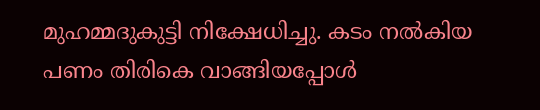മുഹമ്മദുകുട്ടി നിക്ഷേധിച്ചു. കടം നല്‍കിയ പണം തിരികെ വാങ്ങിയപ്പോള്‍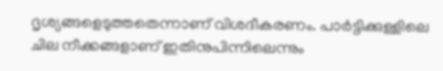ദൃശ്യങ്ങളെടുത്തതെന്നാണ് വിശദീകരണം. പാര്‍ട്ടിക്കുള്ളിലെ ചില നീക്കങ്ങളാണ് ഇതിനുപിന്നിലെന്നും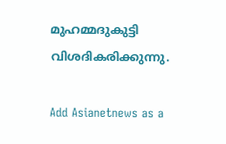മുഹമ്മദുകുട്ടി വിശദികരിക്കുന്നു.

Add Asianetnews as a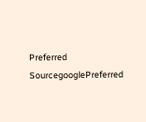Preferred SourcegooglePreferred